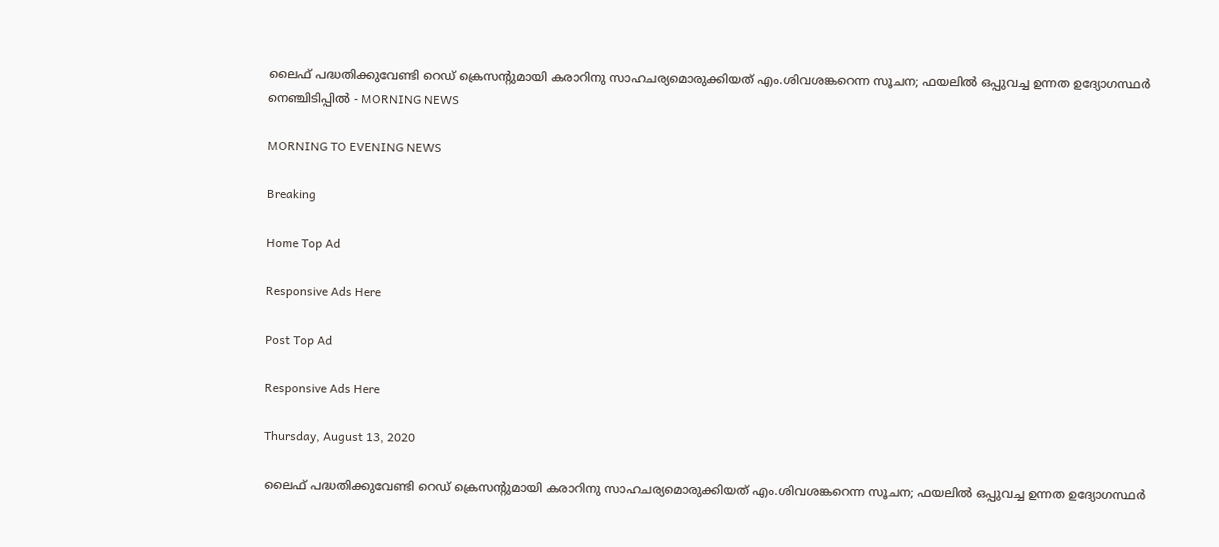ലൈഫ് പദ്ധതിക്കുവേണ്ടി റെഡ് ക്രെസന്റുമായി കരാറിനു സാഹചര്യമൊരുക്കിയത് എം.ശിവശങ്കറെന്ന സൂചന; ഫയലില്‍ ഒപ്പുവച്ച ഉന്നത ഉദ്യോഗസ്ഥര്‍ നെഞ്ചിടിപ്പില്‍ - MORNING NEWS

MORNING TO EVENING NEWS

Breaking

Home Top Ad

Responsive Ads Here

Post Top Ad

Responsive Ads Here

Thursday, August 13, 2020

ലൈഫ് പദ്ധതിക്കുവേണ്ടി റെഡ് ക്രെസന്റുമായി കരാറിനു സാഹചര്യമൊരുക്കിയത് എം.ശിവശങ്കറെന്ന സൂചന; ഫയലില്‍ ഒപ്പുവച്ച ഉന്നത ഉദ്യോഗസ്ഥര്‍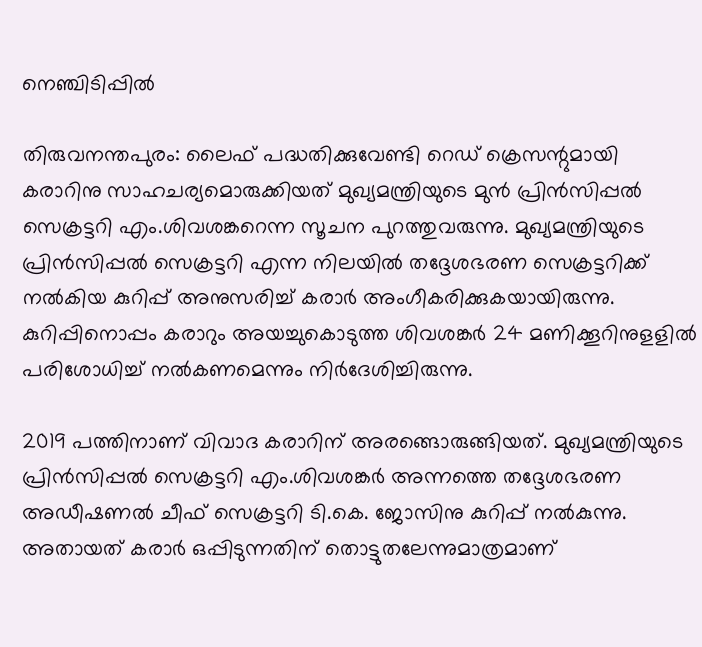നെഞ്ചിടിപ്പില്‍

തിരുവനന്തപുരം: ലൈഫ് പദ്ധതിക്കുവേണ്ടി റെഡ് ക്രെസന്റുമായി കരാറിനു സാഹചര്യമൊരുക്കിയത് മുഖ്യമന്ത്രിയുടെ മുന്‍ പ്രിന്‍സിപ്പല്‍ സെക്രട്ടറി എം.ശിവശങ്കറെന്ന സൂചന പുറത്തുവരുന്നു. മുഖ്യമന്ത്രിയുടെ പ്രിന്‍സിപ്പല്‍ സെക്രട്ടറി എന്ന നിലയില്‍ തദ്ദേശഭരണ സെക്രട്ടറിക്ക് നല്‍കിയ കുറിപ്പ് അനുസരിച്ച് കരാര്‍ അംഗീകരിക്കുകയായിരുന്നു. കുറിപ്പിനൊപ്പം കരാറും അയച്ചുകൊടുത്ത ശിവശങ്കര്‍ 24 മണിക്കൂറിനുളളില്‍ പരിശോധിച്ച് നല്‍കണമെന്നും നിര്‍ദേശിച്ചിരുന്നു.

2019 പത്തിനാണ് വിവാദ കരാറിന് അരങ്ങൊരുങ്ങിയത്. മുഖ്യമന്ത്രിയുടെ പ്രിന്‍സിപ്പല്‍ സെക്രട്ടറി എം.ശിവശങ്കര്‍ അന്നത്തെ തദ്ദേശഭരണ അഡീഷണല്‍ ചീഫ് സെക്രട്ടറി ടി.കെ. ജോസിനു കുറിപ്പ് നല്‍കുന്നു. അതായത് കരാര്‍ ഒപ്പിടുന്നതിന് തൊട്ടുതലേന്നുമാത്രമാണ്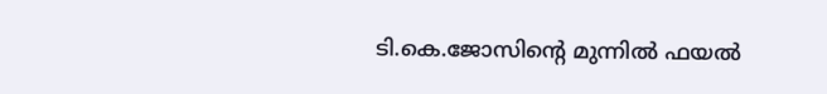ടി.കെ.ജോസിന്റെ മുന്നില്‍ ഫയല്‍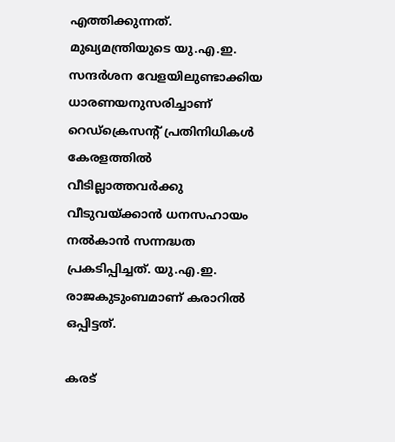എത്തിക്കുന്നത്. മുഖ്യമന്ത്രിയുടെ യു.എ.ഇ. സന്ദര്‍ശന വേളയിലുണ്ടാക്കിയ ധാരണയനുസരിച്ചാണ് റെഡ്‌ക്രെസന്റ് പ്രതിനിധികള്‍ കേരളത്തില്‍ വീടില്ലാത്തവര്‍ക്കു വീടുവയ്ക്കാന്‍ ധനസഹായം നല്‍കാന്‍ സന്നദ്ധത പ്രകടിപ്പിച്ചത്. യു.എ.ഇ. രാജകുടുംബമാണ് കരാറില്‍ ഒപ്പിട്ടത്.

കരട്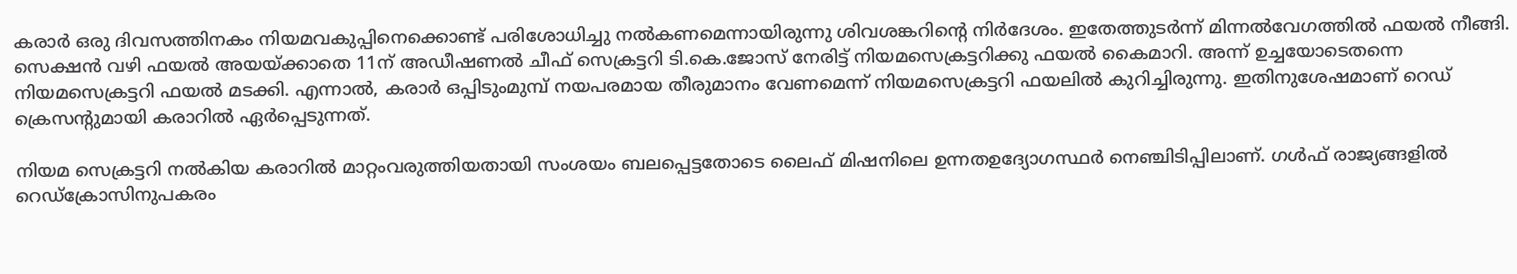കരാര്‍ ഒരു ദിവസത്തിനകം നിയമവകുപ്പിനെക്കൊണ്ട് പരിശോധിച്ചു നല്‍കണമെന്നായിരുന്നു ശിവശങ്കറിന്റെ നിര്‍ദേശം. ഇതേത്തുടര്‍ന്ന് മിന്നല്‍വേഗത്തില്‍ ഫയല്‍ നീങ്ങി. സെക്ഷന്‍ വഴി ഫയല്‍ അയയ്ക്കാതെ 11ന് അഡീഷണല്‍ ചീഫ് സെക്രട്ടറി ടി.കെ.ജോസ് നേരിട്ട് നിയമസെക്രട്ടറിക്കു ഫയല്‍ കൈമാറി. അന്ന് ഉച്ചയോടെതന്നെ നിയമസെക്രട്ടറി ഫയല്‍ മടക്കി. എന്നാല്‍, കരാര്‍ ഒപ്പിടുംമുമ്പ് നയപരമായ തീരുമാനം വേണമെന്ന് നിയമസെക്രട്ടറി ഫയലില്‍ കുറിച്ചിരുന്നു. ഇതിനുശേഷമാണ് റെഡ് ക്രെസന്റുമായി കരാറില്‍ ഏര്‍പ്പെടുന്നത്.

നിയമ സെക്രട്ടറി നല്‍കിയ കരാറില്‍ മാറ്റംവരുത്തിയതായി സംശയം ബലപ്പെട്ടതോടെ ലൈഫ് മിഷനിലെ ഉന്നതഉദ്യോഗസ്ഥര്‍ നെഞ്ചിടിപ്പിലാണ്. ഗള്‍ഫ് രാജ്യങ്ങളില്‍ റെഡ്‌ക്രോസിനുപകരം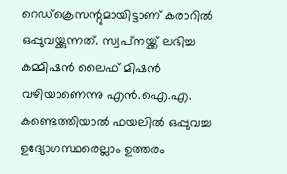റെഡ്‌ക്രെസന്റുമായിട്ടാണ് കരാറില്‍ ഒപ്പുവയ്ക്കുന്നത്. സ്വപ്‌നയ്ക്ക് ലഭിച്ച കമ്മിഷന്‍ ലൈഫ് മിഷന്‍ വഴിയാണെന്നു എന്‍.ഐ.എ. കണ്ടെത്തിയാല്‍ ഫയലില്‍ ഒപ്പുവച്ച ഉദ്യോഗസ്ഥരെല്ലാം ഉത്തരം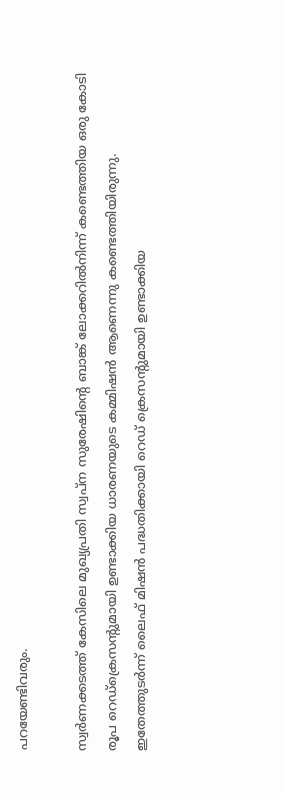പറയേണ്ടിവരും.

സ്വര്‍ണക്കടത്ത് കേസിലെ മുഖ്യപ്രതി സ്വപ്‌ന സുരേഷിന്റെ ബാങ്ക് ലോക്കറില്‍നിന്ന് കണ്ടെത്തിയ ഒരു കോടി രൂപ റെഡ്‌ക്രെസന്റുമായി ഉണ്ടാക്കിയ ധാരണയുടെ കമ്മിഷന്‍ ആണെന്നു കണ്ടെത്തിയിരുന്നു. ഇതേത്തുടര്‍ന്ന് ലൈഫ് മിഷന്‍ പദ്ധതിക്കായി റെഡ് ക്രെസന്റുമായി ഉണ്ടാക്കിയ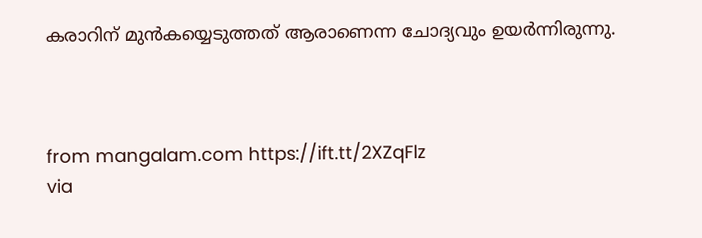കരാറിന് മുന്‍കയ്യെടുത്തത് ആരാണെന്ന ചോദ്യവും ഉയര്‍ന്നിരുന്നു.



from mangalam.com https://ift.tt/2XZqFlz
via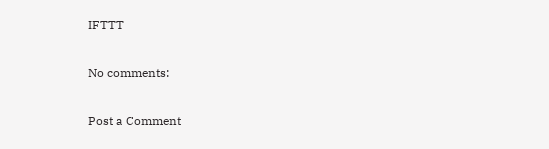IFTTT

No comments:

Post a Comment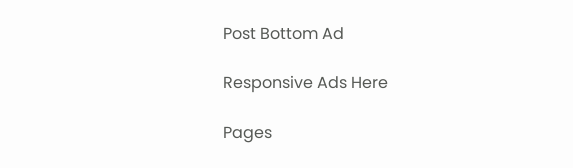Post Bottom Ad

Responsive Ads Here

Pages